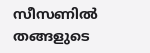സീസണില്‍ തങ്ങളുടെ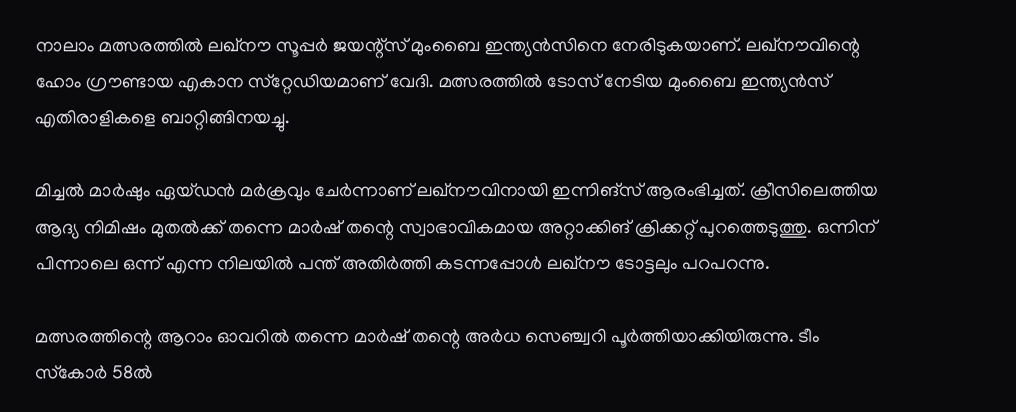നാലാം മത്സരത്തില്‍ ലഖ്‌നൗ സൂപ്പര്‍ ജയന്റ്‌സ് മുംബൈ ഇന്ത്യന്‍സിനെ നേരിടുകയാണ്. ലഖ്‌നൗവിന്റെ ഹോം ഗ്രൗണ്ടായ എകാന സ്‌റ്റേഡിയമാണ് വേദി. മത്സരത്തില്‍ ടോസ് നേടിയ മുംബൈ ഇന്ത്യന്‍സ് എതിരാളികളെ ബാറ്റിങ്ങിനയച്ചു.

മിച്ചല്‍ മാര്‍ഷും ഏയ്ഡന്‍ മര്‍ക്രവും ചേര്‍ന്നാണ് ലഖ്‌നൗവിനായി ഇന്നിങ്‌സ് ആരംഭിച്ചത്. ക്രീസിലെത്തിയ ആദ്യ നിമിഷം മുതല്‍ക്ക് തന്നെ മാര്‍ഷ് തന്റെ സ്വാഭാവികമായ അറ്റാക്കിങ് ക്രിക്കറ്റ് പുറത്തെടുത്തു. ഒന്നിന് പിന്നാലെ ഒന്ന് എന്ന നിലയില്‍ പന്ത് അതിര്‍ത്തി കടന്നപ്പോള്‍ ലഖ്‌നൗ ടോട്ടലും പറപറന്നു.

മത്സരത്തിന്റെ ആറാം ഓവറില്‍ തന്നെ മാര്‍ഷ് തന്റെ അര്‍ധ സെഞ്ച്വറി പൂര്‍ത്തിയാക്കിയിരുന്നു. ടീം സ്‌കോര്‍ 58ല്‍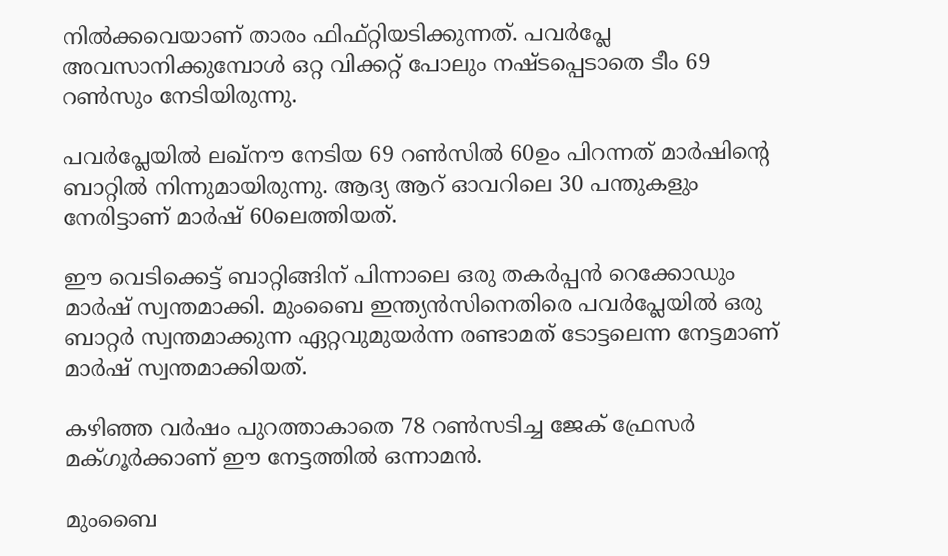നില്‍ക്കവെയാണ് താരം ഫിഫ്റ്റിയടിക്കുന്നത്. പവര്‍പ്ലേ അവസാനിക്കുമ്പോള്‍ ഒറ്റ വിക്കറ്റ് പോലും നഷ്ടപ്പെടാതെ ടീം 69 റണ്‍സും നേടിയിരുന്നു.

പവര്‍പ്ലേയില്‍ ലഖ്‌നൗ നേടിയ 69 റണ്‍സില്‍ 60ഉം പിറന്നത് മാര്‍ഷിന്റെ ബാറ്റില്‍ നിന്നുമായിരുന്നു. ആദ്യ ആറ് ഓവറിലെ 30 പന്തുകളും നേരിട്ടാണ് മാര്‍ഷ് 60ലെത്തിയത്.

ഈ വെടിക്കെട്ട് ബാറ്റിങ്ങിന് പിന്നാലെ ഒരു തകര്‍പ്പന്‍ റെക്കോഡും മാര്‍ഷ് സ്വന്തമാക്കി. മുംബൈ ഇന്ത്യന്‍സിനെതിരെ പവര്‍പ്ലേയില്‍ ഒരു ബാറ്റര്‍ സ്വന്തമാക്കുന്ന ഏറ്റവുമുയര്‍ന്ന രണ്ടാമത് ടോട്ടലെന്ന നേട്ടമാണ് മാര്‍ഷ് സ്വന്തമാക്കിയത്.

കഴിഞ്ഞ വര്‍ഷം പുറത്താകാതെ 78 റണ്‍സടിച്ച ജേക് ഫ്രേസര്‍ മക്ഗൂര്‍ക്കാണ് ഈ നേട്ടത്തില്‍ ഒന്നാമന്‍.

മുംബൈ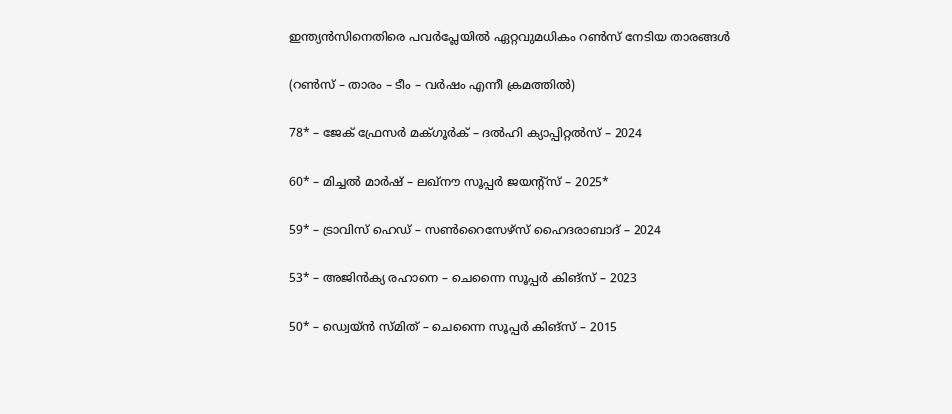ഇന്ത്യന്‍സിനെതിരെ പവര്‍പ്ലേയില്‍ ഏറ്റവുമധികം റണ്‍സ് നേടിയ താരങ്ങള്‍

(റണ്‍സ് – താരം – ടീം – വര്‍ഷം എന്നീ ക്രമത്തില്‍)

78* – ജേക് ഫ്രേസര്‍ മക്ഗൂര്‍ക് – ദല്‍ഹി ക്യാപ്പിറ്റല്‍സ് – 2024

60* – മിച്ചല്‍ മാര്‍ഷ് – ലഖ്‌നൗ സൂപ്പര്‍ ജയന്റ്‌സ് – 2025*

59* – ട്രാവിസ് ഹെഡ് – സണ്‍റൈസേഴ്‌സ് ഹൈദരാബാദ് – 2024

53* – അജിന്‍ക്യ രഹാനെ – ചെന്നൈ സൂപ്പര്‍ കിങ്‌സ് – 2023

50* – ഡ്വെയ്ന്‍ സ്മിത് – ചെന്നൈ സൂപ്പര്‍ കിങ്‌സ് – 2015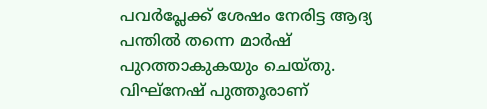പവര്‍പ്ലേക്ക് ശേഷം നേരിട്ട ആദ്യ പന്തില്‍ തന്നെ മാര്‍ഷ് പുറത്താകുകയും ചെയ്തു. വിഘ്‌നേഷ് പുത്തൂരാണ്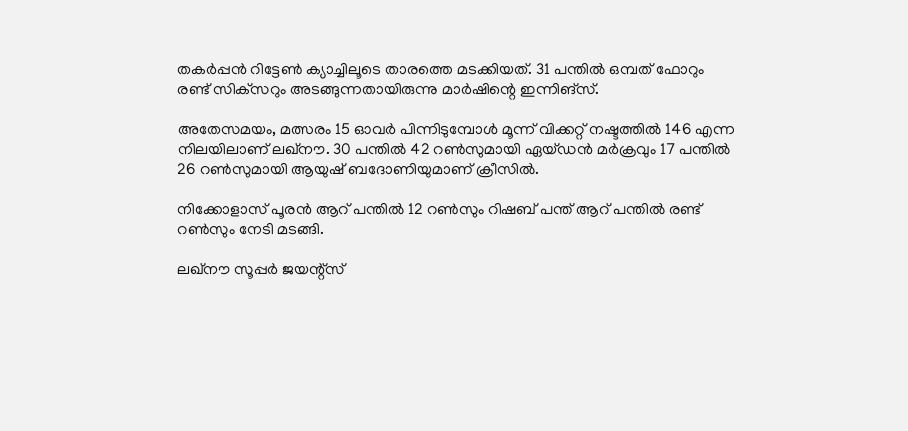തകര്‍പ്പന്‍ റിട്ടേണ്‍ ക്യാച്ചിലൂടെ താരത്തെ മടക്കിയത്. 31 പന്തില്‍ ഒമ്പത് ഫോറും രണ്ട് സിക്‌സറും അടങ്ങുന്നതായിരുന്നു മാര്‍ഷിന്റെ ഇന്നിങ്‌സ്.

അതേസമയം, മത്സരം 15 ഓവര്‍ പിന്നിടുമ്പോള്‍ മൂന്ന് വിക്കറ്റ് നഷ്ടത്തില്‍ 146 എന്ന നിലയിലാണ് ലഖ്‌നൗ. 30 പന്തില്‍ 42 റണ്‍സുമായി ഏയ്ഡന്‍ മര്‍ക്രവും 17 പന്തില്‍ 26 റണ്‍സുമായി ആയുഷ് ബദോണിയുമാണ് ക്രീസില്‍.

നിക്കോളാസ് പൂരന്‍ ആറ് പന്തില്‍ 12 റണ്‍സും റിഷബ് പന്ത് ആറ് പന്തില്‍ രണ്ട് റണ്‍സും നേടി മടങ്ങി.

ലഖ്‌നൗ സൂപ്പര്‍ ജയന്റ്‌സ്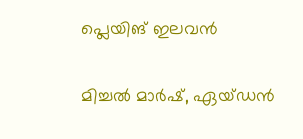പ്ലെയിങ് ഇലവന്‍

മിച്ചല്‍ മാര്‍ഷ്, ഏയ്ഡന്‍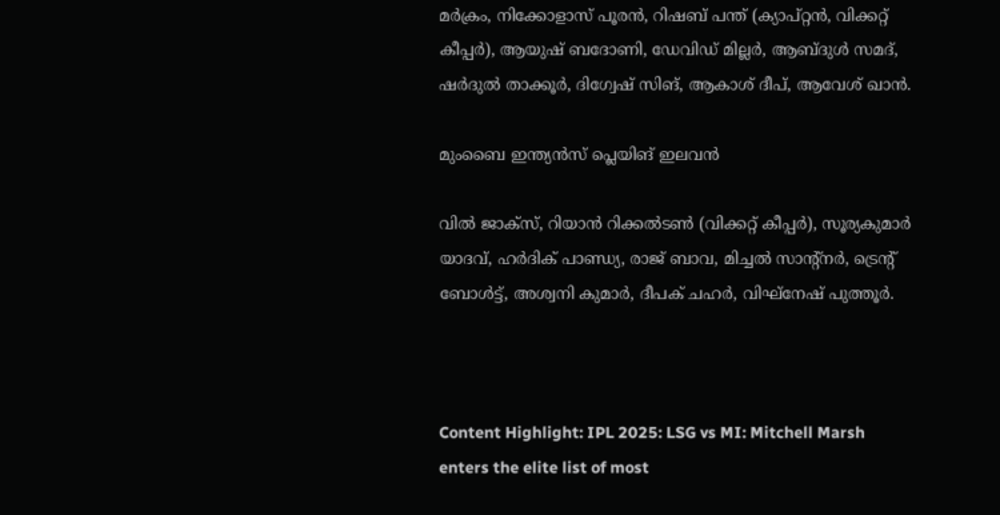മര്‍ക്രം, നിക്കോളാസ് പൂരന്‍, റിഷബ് പന്ത് (ക്യാപ്റ്റന്‍, വിക്കറ്റ് കീപ്പര്‍), ആയുഷ് ബദോണി, ഡേവിഡ് മില്ലര്‍, ആബ്ദുള്‍ സമദ്, ഷര്‍ദുല്‍ താക്കൂര്‍, ദിഗ്വേഷ് സിങ്, ആകാശ് ദീപ്, ആവേശ് ഖാന്‍.

മുംബൈ ഇന്ത്യന്‍സ് പ്ലെയിങ് ഇലവന്‍

വില്‍ ജാക്‌സ്, റിയാന്‍ റിക്കല്‍ടണ്‍ (വിക്കറ്റ് കീപ്പര്‍), സൂര്യകുമാര്‍ യാദവ്, ഹര്‍ദിക് പാണ്ഡ്യ, രാജ് ബാവ, മിച്ചല്‍ സാന്റ്‌നര്‍, ട്രെന്റ് ബോള്‍ട്ട്, അശ്വനി കുമാര്‍, ദീപക് ചഹര്‍, വിഘ്‌നേഷ് പുത്തൂര്‍.



Content Highlight: IPL 2025: LSG vs MI: Mitchell Marsh enters the elite list of most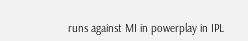runs against MI in powerplay in IPL